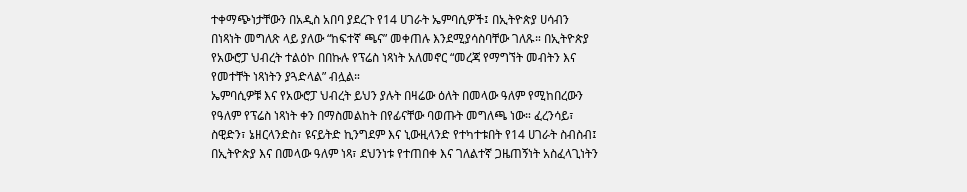ተቀማጭነታቸውን በአዲስ አበባ ያደረጉ የ14 ሀገራት ኤምባሲዎች፤ በኢትዮጵያ ሀሳብን በነጻነት መግለጽ ላይ ያለው “ከፍተኛ ጫና” መቀጠሉ እንደሚያሳስባቸው ገለጹ። በኢትዮጵያ የአውሮፓ ህብረት ተልዕኮ በበኩሉ የፕሬስ ነጻነት አለመኖር “መረጃ የማግኘት መብትን እና የመተቸት ነጻነትን ያጓድላል” ብሏል።
ኤምባሲዎቹ እና የአውሮፓ ህብረት ይህን ያሉት በዛሬው ዕለት በመላው ዓለም የሚከበረውን የዓለም የፕሬስ ነጻነት ቀን በማስመልከት በየፊናቸው ባወጡት መግለጫ ነው። ፈረንሳይ፣ ስዊድን፣ ኔዘርላንድስ፣ ዩናይትድ ኪንግደም እና ኒውዚላንድ የተካተቱበት የ14 ሀገራት ስብስብ፤ በኢትዮጵያ እና በመላው ዓለም ነጻ፣ ደህንነቱ የተጠበቀ እና ገለልተኛ ጋዜጠኝነት አስፈላጊነትን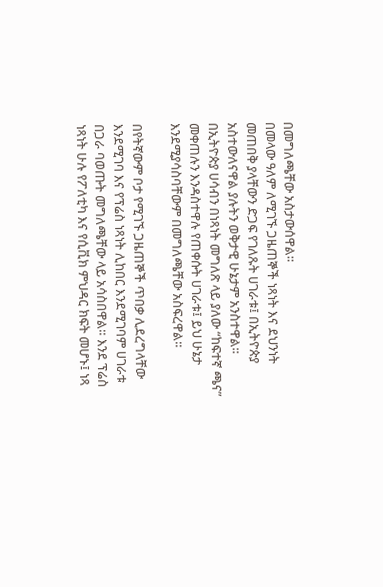በመግለጫቸው አስታውሰዋል።
በመላው ዓለም ለሚገኙ ጋዜጠኞች ነጻነት እና ደህንነት መጠበቅ ያላቸውን ድጋፍ የገለጹት ሀገራቱ፤ በኢትዮጵያ አስተውለናዋል ያሉትን ወቅታዊ ሁኔታም አንስተዋል። በኢትዮጵያ ሀሳብን በነጻነት መግለጽ ላይ ያለው “ከፍተኛ ጫና” መቀጠሉን እንዳስተዋሉ የጠቀሱት ሀገራቱ፤ ይህ ሁኔታ እንደሚያሳስባቸውም በመግለጫቸው አስፍረዋል።

በየትኛውም ቦታ የሚገኙ ጋዜጠኞች ጥበቃ ሊደረግላቸው እንደሚገባ እና የፕሬስ ነጻነት ሊከበር እንደሚገባም ሀገራቱ በጋራ ባወጡት መግለጫቸው ላይ አሳስበዋል። እንደ ፕሬስ ነጻነት ሁሉ የፖለቲካ እና የሲቪክ ምህዳር ክፍት መሆኑ፤ ነጻ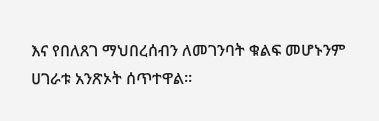እና የበለጸገ ማህበረሰብን ለመገንባት ቁልፍ መሆኑንም ሀገራቱ አንጽኦት ሰጥተዋል።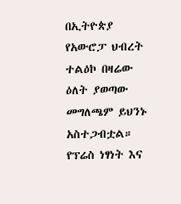በኢትዮጵያ የአውሮፓ ህብረት ተልዕኮ በዛሬው ዕለት ያወጣው መግለጫም ይህንኑ አስተጋብቷል። የፕሬስ ነፃነት እና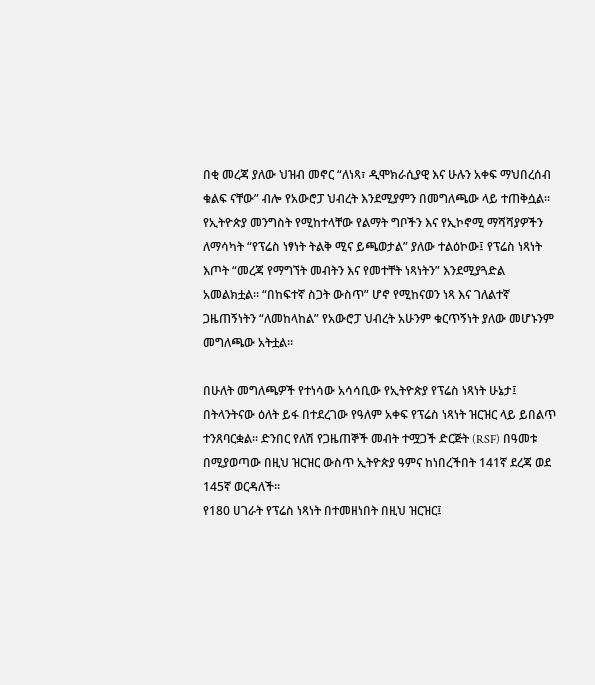በቂ መረጃ ያለው ህዝብ መኖር “ለነጻ፣ ዲሞክራሲያዊ እና ሁሉን አቀፍ ማህበረሰብ ቁልፍ ናቸው” ብሎ የአውሮፓ ህብረት እንደሚያምን በመግለጫው ላይ ተጠቅሷል።
የኢትዮጵያ መንግስት የሚከተላቸው የልማት ግቦችን እና የኢኮኖሚ ማሻሻያዎችን ለማሳካት “የፕሬስ ነፃነት ትልቅ ሚና ይጫወታል” ያለው ተልዕኮው፤ የፕሬስ ነጻነት እጦት “መረጃ የማግኘት መብትን እና የመተቸት ነጻነትን” እንደሚያጓድል አመልክቷል። “በከፍተኛ ስጋት ውስጥ” ሆኖ የሚከናወን ነጻ እና ገለልተኛ ጋዜጠኝነትን “ለመከላከል” የአውሮፓ ህብረት አሁንም ቁርጥኝነት ያለው መሆኑንም መግለጫው አትቷል።

በሁለት መግለጫዎች የተነሳው አሳሳቢው የኢትዮጵያ የፕሬስ ነጻነት ሁኔታ፤ በትላንትናው ዕለት ይፋ በተደረገው የዓለም አቀፍ የፕሬስ ነጻነት ዝርዝር ላይ ይበልጥ ተንጸባርቋል። ድንበር የለሽ የጋዜጠኞች መብት ተሟጋች ድርጅት (RSF) በዓመቱ በሚያወጣው በዚህ ዝርዝር ውስጥ ኢትዮጵያ ዓምና ከነበረችበት 141ኛ ደረጃ ወደ 145ኛ ወርዳለች።
የ180 ሀገራት የፕሬስ ነጻነት በተመዘነበት በዚህ ዝርዝር፤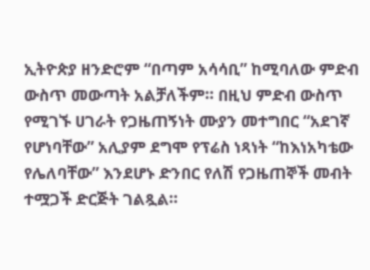ኢትዮጵያ ዘንድሮም “በጣም አሳሳቢ” ከሚባለው ምድብ ውስጥ መውጣት አልቻለችም። በዚህ ምድብ ውስጥ የሚገኙ ሀገራት የጋዜጠኝነት ሙያን መተግበር “አደገኛ የሆነባቸው” አሊያም ደግሞ የፕሬስ ነጻነት “ከእነአካቴው የሌለባቸው” እንደሆኑ ድንበር የለሽ የጋዜጠኞች መብት ተሟጋች ድርጅት ገልጿል።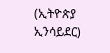(ኢትዮጵያ ኢንሳይደር)